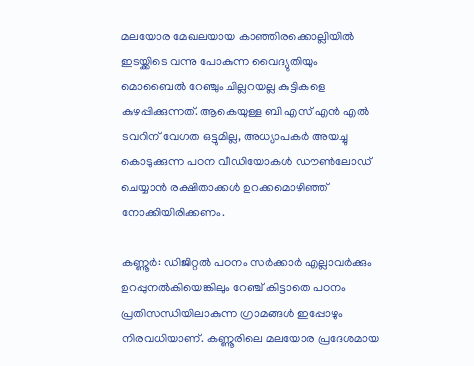മലയോര മേഖലയായ കാഞ്ഞിരക്കൊല്ലിയിൽ ഇടയ്ക്കിടെ വന്നു പോകുന്ന വൈദ്യുതിയും മൊബൈൽ റേഞ്ചും ചില്ലറയല്ല കുട്ടികളെ കുഴപ്പിക്കുന്നത്. ആകെയുള്ള ബി എസ് എൻ എൽ ടവറിന് വേഗത ഒട്ടുമില്ല, അധ്യാപകർ അയച്ചു കൊടുക്കുന്ന പഠന വീഡിയോകൾ ഡൗണ്‍ലോഡ് ചെയ്യാൻ രക്ഷിതാക്കൾ ഉറക്കമൊഴിഞ്ഞ് നോക്കിയിരിക്കണം.

കണ്ണൂർ: ഡിജിറ്റൽ പഠനം സർക്കാർ എല്ലാവർക്കും ഉറപ്പുനൽകിയെങ്കിലും റേഞ്ച് കിട്ടാതെ പഠനം പ്രതിസന്ധിയിലാകുന്ന ഗ്രാമങ്ങൾ ഇപ്പോഴും നിരവധിയാണ്. കണ്ണൂരിലെ മലയോര പ്രദേശമായ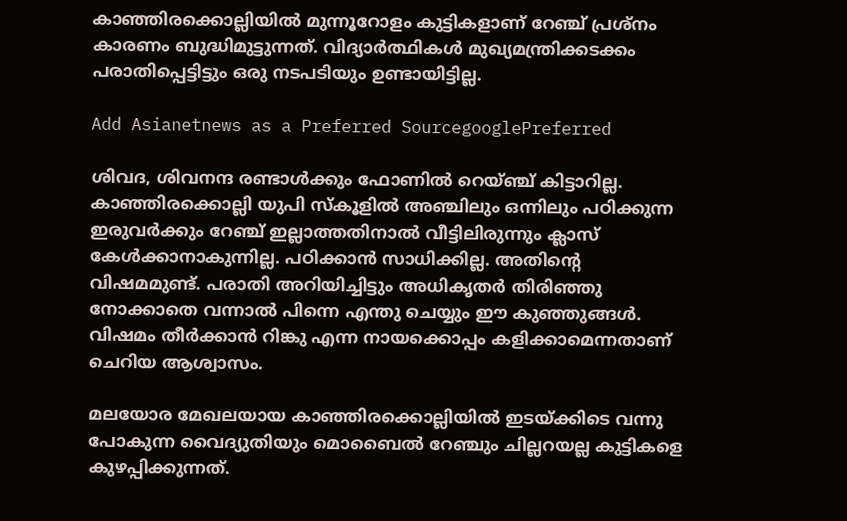കാഞ്ഞിരക്കൊല്ലിയിൽ മുന്നൂറോളം കുട്ടികളാണ് റേഞ്ച് പ്രശ്നം കാരണം ബുദ്ധിമുട്ടുന്നത്. വിദ്യാർത്ഥികൾ മുഖ്യമന്ത്രിക്കടക്കം പരാതിപ്പെട്ടിട്ടും ഒരു നടപടിയും ഉണ്ടായിട്ടില്ല.

Add Asianetnews as a Preferred SourcegooglePreferred

ശിവദ, ശിവനന്ദ രണ്ടാൾക്കും ഫോണിൽ റെയ്ഞ്ച് കിട്ടാറില്ല. കാഞ്ഞിരക്കൊല്ലി യുപി സ്കൂളിൽ അഞ്ചിലും ഒന്നിലും പഠിക്കുന്ന ഇരുവർക്കും റേഞ്ച് ഇല്ലാത്തതിനാൽ വീട്ടിലിരുന്നും ക്ലാസ് കേൾക്കാനാകുന്നില്ല. പഠിക്കാൻ സാധിക്കില്ല. അതിന്റെ വിഷമമുണ്ട്. പരാതി അറിയിച്ചിട്ടും അധികൃതർ തിരിഞ്ഞു നോക്കാതെ വന്നാൽ പിന്നെ എന്തു ചെയ്യും ഈ കുഞ്ഞുങ്ങൾ. വിഷമം തീർക്കാൻ റിങ്കു എന്ന നായക്കൊപ്പം കളിക്കാമെന്നതാണ് ചെറിയ ആശ്വാസം.

മലയോര മേഖലയായ കാഞ്ഞിരക്കൊല്ലിയിൽ ഇടയ്ക്കിടെ വന്നു പോകുന്ന വൈദ്യുതിയും മൊബൈൽ റേഞ്ചും ചില്ലറയല്ല കുട്ടികളെ കുഴപ്പിക്കുന്നത്.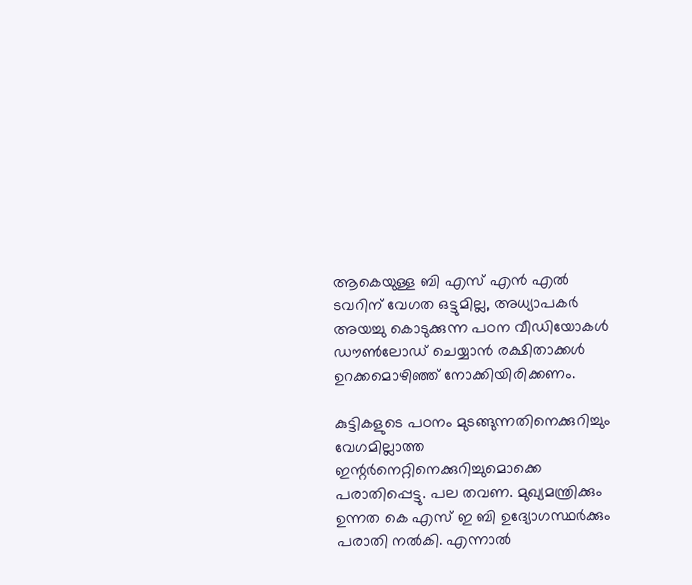ആകെയുള്ള ബി എസ് എൻ എൽ ടവറിന് വേഗത ഒട്ടുമില്ല, അധ്യാപകർ അയച്ചു കൊടുക്കുന്ന പഠന വീഡിയോകൾ ഡൗണ്‍ലോഡ് ചെയ്യാൻ രക്ഷിതാക്കൾ ഉറക്കമൊഴിഞ്ഞ് നോക്കിയിരിക്കണം.

കുട്ടികളുടെ പഠനം മുടങ്ങുന്നതിനെക്കുറിച്ചും വേഗമില്ലാത്ത ഇന്റർനെറ്റിനെക്കുറിച്ചുമൊക്കെ പരാതിപ്പെട്ടു. പല തവണ. മുഖ്യമന്ത്രിക്കും ഉന്നത കെ എസ് ഇ ബി ഉദ്യോഗസ്ഥർക്കും പരാതി നൽകി. എന്നാൽ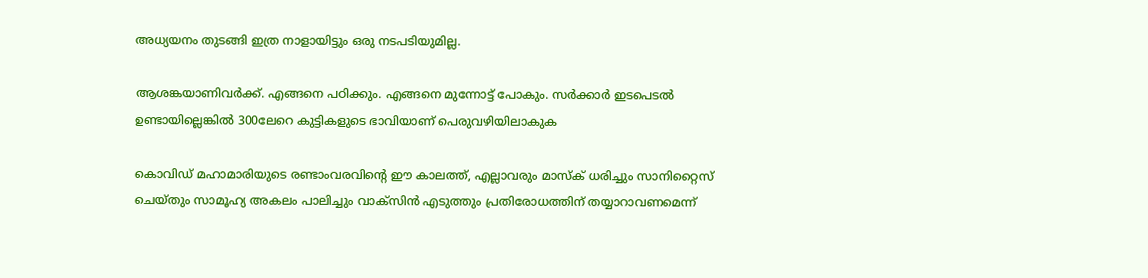അധ്യയനം തുടങ്ങി ഇത്ര നാളായിട്ടും ഒരു നടപടിയുമില്ല.

ആശങ്കയാണിവർക്ക്. എങ്ങനെ പഠിക്കും. എങ്ങനെ മുന്നോട്ട് പോകും. സർക്കാർ ഇടപെടൽ ഉണ്ടായില്ലെങ്കിൽ 300ലേറെ കുട്ടികളുടെ ഭാവിയാണ് പെരുവഴിയിലാകുക

കൊവിഡ് മഹാമാരിയുടെ രണ്ടാംവരവിന്റെ ഈ കാലത്ത്, എല്ലാവരും മാസ്‌ക് ധരിച്ചും സാനിറ്റൈസ് ചെയ്തും സാമൂഹ്യ അകലം പാലിച്ചും വാക്‌സിന്‍ എടുത്തും പ്രതിരോധത്തിന് തയ്യാറാവണമെന്ന്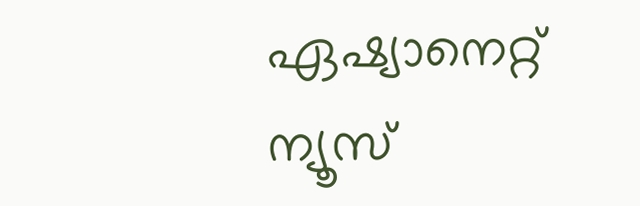ഏഷ്യാനെറ്റ് ന്യൂസ്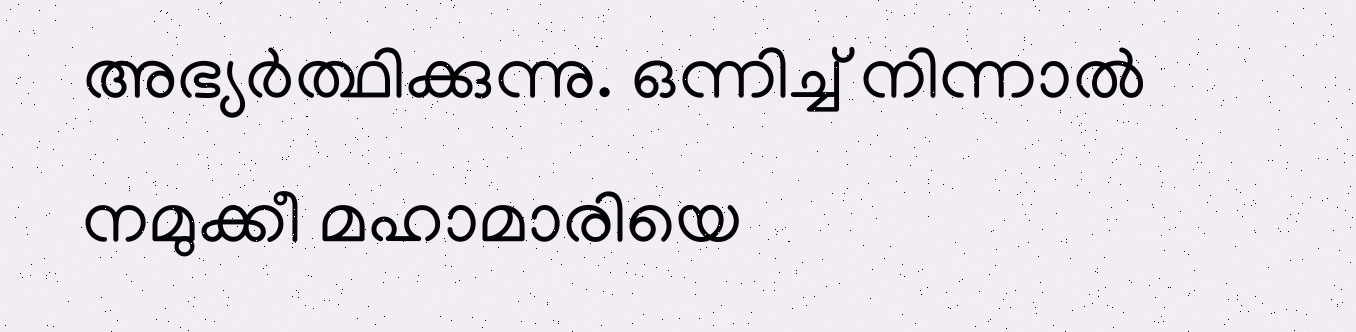അഭ്യര്‍ത്ഥിക്കുന്നു. ഒന്നിച്ച് നിന്നാല്‍ നമുക്കീ മഹാമാരിയെ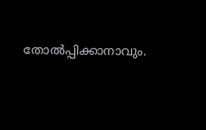തോല്‍പ്പിക്കാനാവും.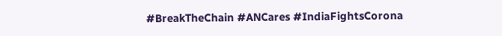#BreakTheChain #ANCares #IndiaFightsCorona